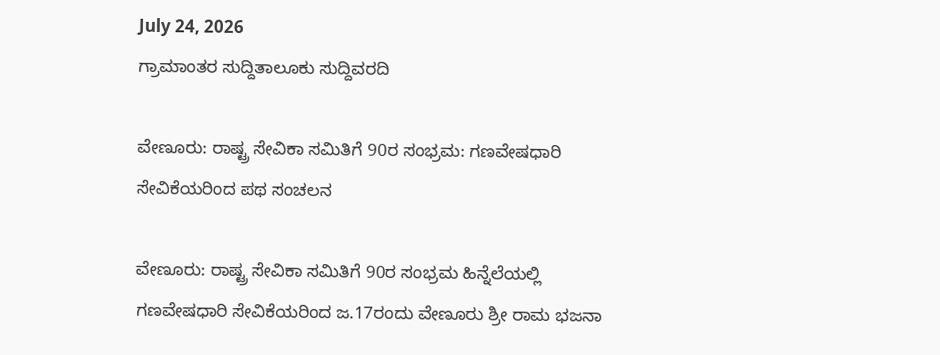July 24, 2026
ಗ್ರಾಮಾಂತರ ಸುದ್ದಿತಾಲೂಕು ಸುದ್ದಿವರದಿ

ವೇಣೂರು: ರಾಷ್ಟ್ರ ಸೇವಿಕಾ ಸಮಿತಿಗೆ 90ರ ಸಂಭ್ರಮ: ಗಣವೇಷಧಾರಿ ಸೇವಿಕೆಯರಿಂದ ಪಥ ಸಂಚಲನ

ವೇಣೂರು: ರಾಷ್ಟ್ರ ಸೇವಿಕಾ ಸಮಿತಿಗೆ 90ರ ಸಂಭ್ರಮ ಹಿನ್ನೆಲೆಯಲ್ಲಿ ಗಣವೇಷಧಾರಿ ಸೇವಿಕೆಯರಿಂದ ಜ.17ರಂದು ವೇಣೂರು ಶ್ರೀ ರಾಮ ಭಜನಾ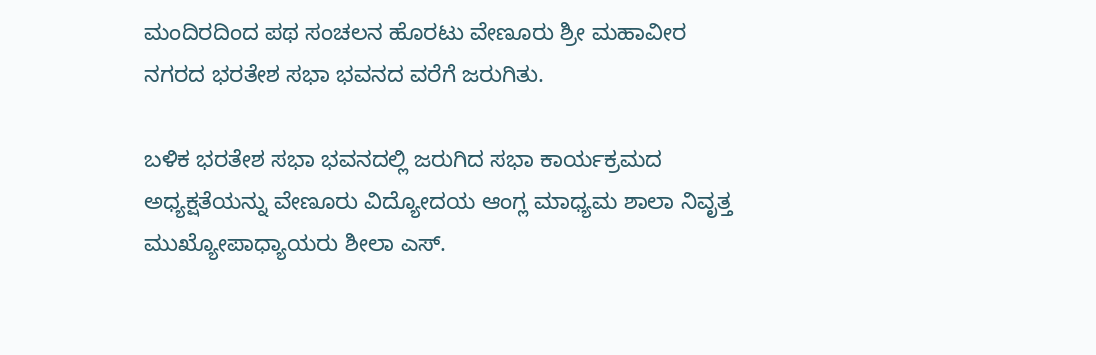ಮಂದಿರದಿಂದ ಪಥ ಸಂಚಲನ ಹೊರಟು ವೇಣೂರು ಶ್ರೀ ಮಹಾವೀರ ನಗರದ ಭರತೇಶ ಸಭಾ ಭವನದ ವರೆಗೆ ಜರುಗಿತು.

ಬಳಿಕ ಭರತೇಶ ಸಭಾ ಭವನದಲ್ಲಿ ಜರುಗಿದ ಸಭಾ ಕಾರ್ಯಕ್ರಮದ ಅಧ್ಯಕ್ಷತೆಯನ್ನು ವೇಣೂರು ವಿದ್ಯೋದಯ ಆಂಗ್ಲ ಮಾಧ್ಯಮ ಶಾಲಾ ನಿವೃತ್ತ ಮುಖ್ಯೋಪಾಧ್ಯಾಯರು ಶೀಲಾ ಎಸ್.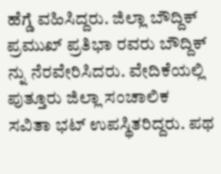ಹೆಗ್ಡೆ ವಹಿಸಿದ್ದರು. ಜಿಲ್ಲಾ ಬೌದ್ದಿಕ್ ಪ್ರಮುಖ್ ಪ್ರತಿಭಾ ರವರು ಬೌದ್ದಿಕ್ ನ್ನು ನೆರವೇರಿಸಿದರು. ವೇದಿಕೆಯಲ್ಲಿ ಪುತ್ತೂರು ಜಿಲ್ಲಾ ಸಂಚಾಲಿಕ ಸವಿತಾ ಭಟ್ ಉಪಸ್ಥಿತರಿದ್ದರು. ಪಥ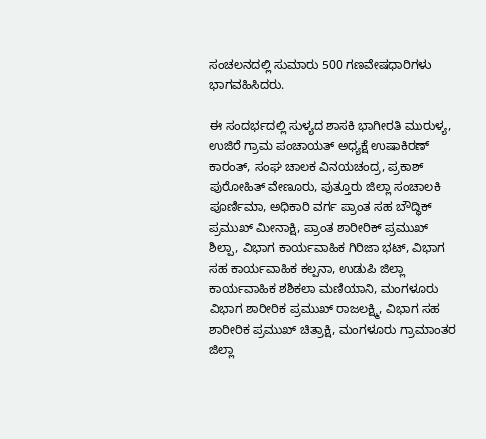ಸಂಚಲನದಲ್ಲಿ ಸುಮಾರು 500 ಗಣವೇಷಧಾರಿಗಳು ಭಾಗವಹಿಸಿದರು.

ಈ ಸಂದರ್ಭದಲ್ಲಿ ಸುಳ್ಯದ ಶಾಸಕಿ ಭಾಗೀರತಿ ಮುರುಳ್ಯ, ಉಜಿರೆ ಗ್ರಾಮ ಪಂಚಾಯತ್ ಅಧ್ಯಕ್ಷೆ ಉಷಾಕಿರಣ್ ಕಾರಂತ್, ಸಂಘ ಚಾಲಕ ವಿನಯಚಂದ್ರ, ಪ್ರಕಾಶ್ ಪುರೋಹಿತ್ ವೇಣೂರು, ಪುತ್ತೂರು ಜಿಲ್ಲಾ ಸಂಚಾಲಕಿ ಪೂರ್ಣಿಮಾ, ಅಧಿಕಾರಿ ವರ್ಗ ಪ್ರಾಂತ ಸಹ ಬೌದ್ಧಿಕ್ ಪ್ರಮುಖ್ ಮೀನಾಕ್ಷಿ, ಪ್ರಾಂತ ಶಾರೀರಿಕ್ ಪ್ರಮುಖ್ ಶಿಲ್ಪಾ, ವಿಭಾಗ ಕಾರ್ಯವಾಹಿಕ ಗಿರಿಜಾ ಭಟ್, ವಿಭಾಗ ಸಹ ಕಾರ್ಯವಾಹಿಕ ಕಲ್ಪನಾ, ಉಡುಪಿ ಜಿಲ್ಲಾ ಕಾರ್ಯವಾಹಿಕ ಶಶಿಕಲಾ ಮಣಿಯಾನಿ, ಮಂಗಳೂರು ವಿಭಾಗ ಶಾರೀರಿಕ ಪ್ರಮುಖ್ ರಾಜಲಕ್ಷ್ಮಿ, ವಿಭಾಗ ಸಹ ಶಾರೀರಿಕ ಪ್ರಮುಖ್ ಚಿತ್ರಾಕ್ಷಿ, ಮಂಗಳೂರು ಗ್ರಾಮಾಂತರ ಜಿಲ್ಲಾ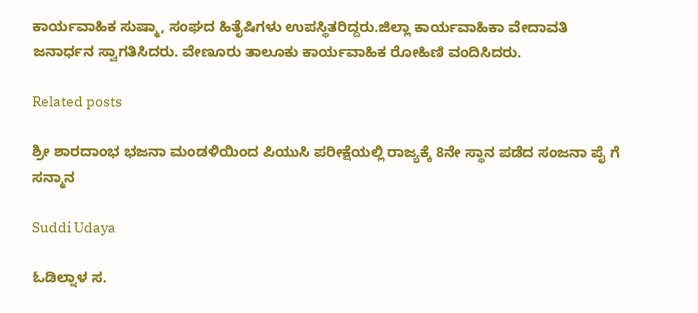ಕಾರ್ಯವಾಹಿಕ ಸುಷ್ಮಾ, ಸಂಘದ ಹಿತೈಷಿಗಳು ಉಪಸ್ಥಿತರಿದ್ದರು.ಜಿಲ್ಲಾ ಕಾರ್ಯವಾಹಿಕಾ ವೇದಾವತಿ ಜನಾರ್ಧನ ಸ್ವಾಗತಿಸಿದರು. ವೇಣೂರು ತಾಲೂಕು ಕಾರ್ಯವಾಹಿಕ ರೋಹಿಣಿ ವಂದಿಸಿದರು.

Related posts

ಶ್ರೀ ಶಾರದಾಂಭ ಭಜನಾ ಮಂಡಳಿಯಿಂದ ಪಿಯುಸಿ ಪರೀಕ್ಷೆಯಲ್ಲಿ ರಾಜ್ಯಕ್ಕೆ 8ನೇ ಸ್ಥಾನ ಪಡೆದ ಸಂಜನಾ ಪೈ ಗೆ ಸನ್ಮಾನ

Suddi Udaya

ಓಡಿಲ್ನಾಳ ಸ.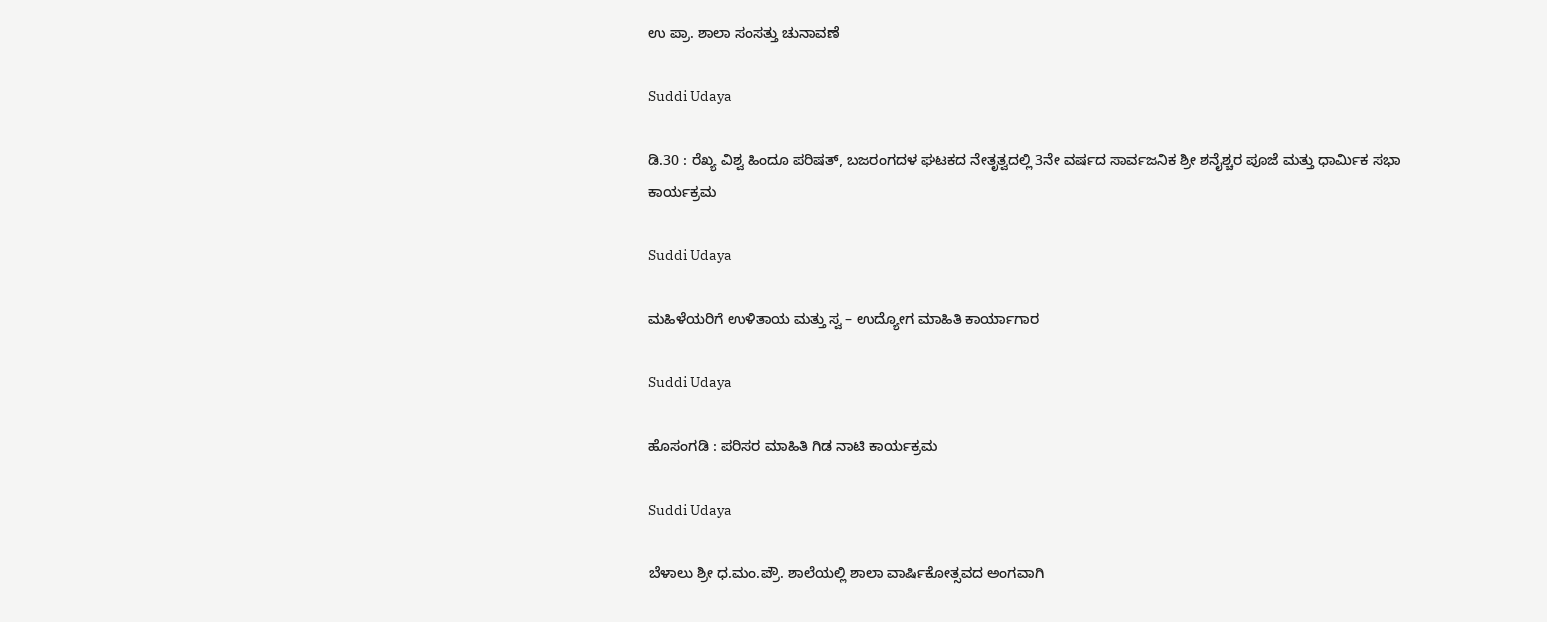ಉ ಪ್ರಾ. ಶಾಲಾ ಸಂಸತ್ತು ಚುನಾವಣೆ

Suddi Udaya

ಡಿ.30 : ರೆಖ್ಯ ವಿಶ್ವ ಹಿಂದೂ ಪರಿಷತ್, ಬಜರಂಗದಳ ಘಟಕದ ನೇತೃತ್ವದಲ್ಲಿ 3ನೇ ವರ್ಷದ ಸಾರ್ವಜನಿಕ ಶ್ರೀ ಶನೈಶ್ಚರ ಪೂಜೆ ಮತ್ತು ಧಾರ್ಮಿಕ ಸಭಾ ಕಾರ್ಯಕ್ರಮ

Suddi Udaya

ಮಹಿಳೆಯರಿಗೆ ಉಳಿತಾಯ ಮತ್ತು ಸ್ವ – ಉದ್ಯೋಗ ಮಾಹಿತಿ ಕಾರ್ಯಾಗಾರ

Suddi Udaya

ಹೊಸಂಗಡಿ : ಪರಿಸರ ಮಾಹಿತಿ ಗಿಡ ನಾಟಿ ಕಾರ್ಯಕ್ರಮ

Suddi Udaya

ಬೆಳಾಲು ಶ್ರೀ ಧ.ಮಂ.ಪ್ರೌ. ಶಾಲೆಯಲ್ಲಿ ಶಾಲಾ ವಾರ್ಷಿಕೋತ್ಸವದ ಅಂಗವಾಗಿ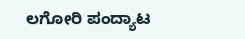ಲಗೋರಿ ಪಂದ್ಯಾಟ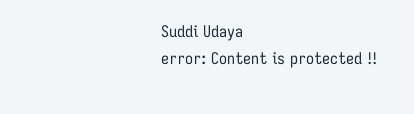Suddi Udaya
error: Content is protected !!